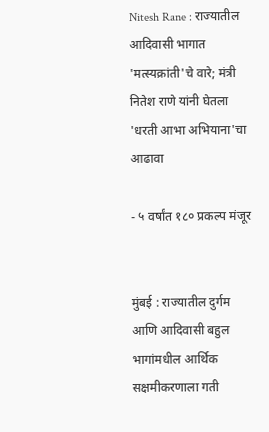Nitesh Rane : राज्यातील आदिवासी भागात 'मत्स्यक्रांती'चे वारे; मंत्री नितेश राणे यांनी घेतला 'धरती आभा अभियाना'चा आढावा

- ५ वर्षांत १८० प्रकल्प मंजूर


मुंबई : राज्यातील दुर्गम आणि आदिवासी बहुल भागांमधील आर्थिक सक्षमीकरणाला गती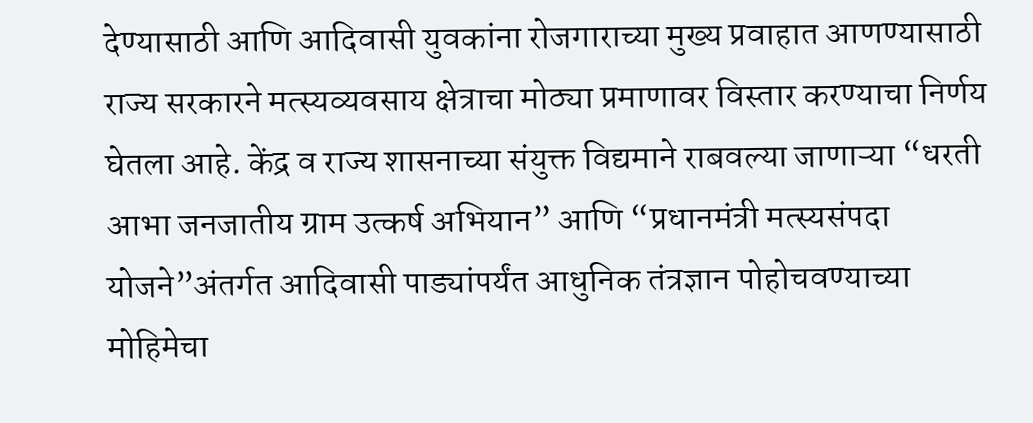देण्यासाठी आणि आदिवासी युवकांना रोजगाराच्या मुख्य प्रवाहात आणण्यासाठी राज्य सरकारने मत्स्यव्यवसाय क्षेत्राचा मोठ्या प्रमाणावर विस्तार करण्याचा निर्णय घेतला आहे. केंद्र व राज्य शासनाच्या संयुक्त विद्यमाने राबवल्या जाणाऱ्या “धरती आभा जनजातीय ग्राम उत्कर्ष अभियान” आणि “प्रधानमंत्री मत्स्यसंपदा योजने”अंतर्गत आदिवासी पाड्यांपर्यंत आधुनिक तंत्रज्ञान पोहोचवण्याच्या मोहिमेचा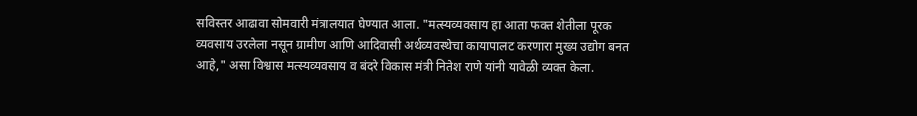सविस्तर आढावा सोमवारी मंत्रालयात घेण्यात आला. "मत्स्यव्यवसाय हा आता फक्त शेतीला पूरक व्यवसाय उरलेला नसून ग्रामीण आणि आदिवासी अर्थव्यवस्थेचा कायापालट करणारा मुख्य उद्योग बनत आहे," असा विश्वास मत्स्यव्यवसाय व बंदरे विकास मंत्री नितेश राणे यांनी यावेळी व्यक्त केला.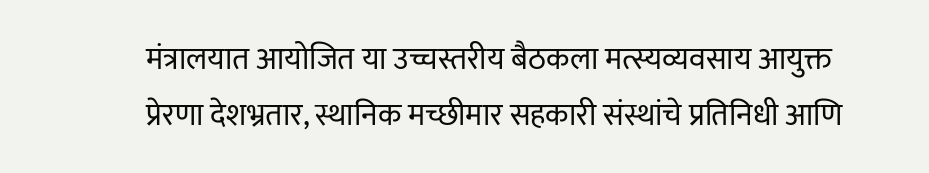मंत्रालयात आयोजित या उच्चस्तरीय बैठकला मत्स्यव्यवसाय आयुक्त प्रेरणा देशभ्रतार, स्थानिक मच्छीमार सहकारी संस्थांचे प्रतिनिधी आणि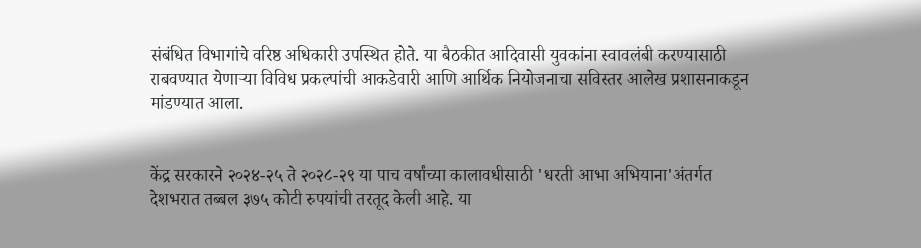संबंधित विभागांचे वरिष्ठ अधिकारी उपस्थित होते. या बैठकीत आदिवासी युवकांना स्वावलंबी करण्यासाठी राबवण्यात येणाऱ्या विविध प्रकल्पांची आकडेवारी आणि आर्थिक नियोजनाचा सविस्तर आलेख प्रशासनाकडून मांडण्यात आला.


केंद्र सरकारने २०२४-२५ ते २०२८-२९ या पाच वर्षांच्या कालावधीसाठी 'धरती आभा अभियाना'अंतर्गत देशभरात तब्बल ३७५ कोटी रुपयांची तरतूद केली आहे. या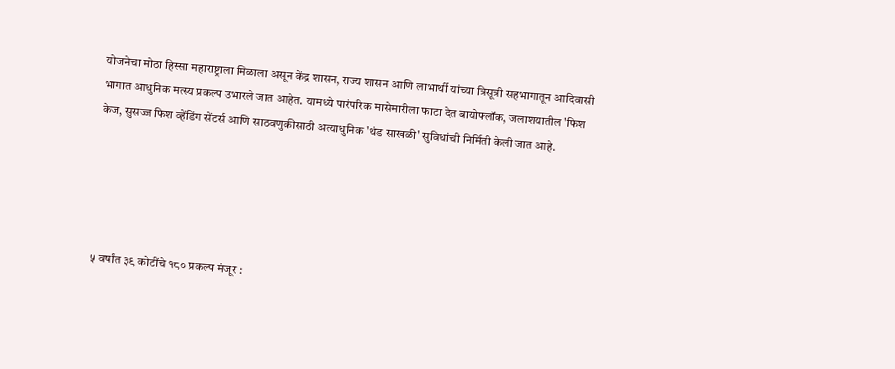योजनेचा मोठा हिस्सा महाराष्ट्राला मिळाला असून केंद्र शासन, राज्य शासन आणि लाभार्थी यांच्या त्रिसूत्री सहभागातून आदिवासी भागात आधुनिक मत्स्य प्रकल्प उभारले जात आहेत. यामध्ये पारंपरिक मासेमारीला फाटा देत बायोफ्लॉक, जलाशयातील 'फिश केज, सुसज्ज फिश व्हेंडिंग सेंटर्स आणि साठवणुकीसाठी अत्याधुनिक 'थंड साखळी' सुविधांची निर्मिती केली जात आहे.





५ वर्षांत ३९ कोटींचे १८० प्रकल्प मंजूर :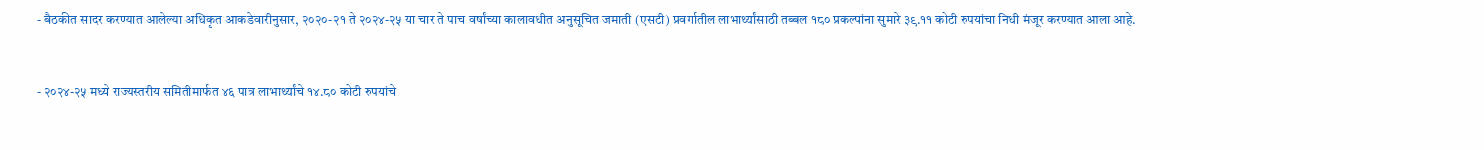- बैठकीत सादर करण्यात आलेल्या अधिकृत आकडेवारीनुसार, २०२०-२१ ते २०२४-२५ या चार ते पाच वर्षांच्या कालावधीत अनुसूचित जमाती (एसटी) प्रवर्गातील लाभार्थ्यांसाठी तब्बल १८० प्रकल्पांना सुमारे ३९.११ कोटी रुपयांचा निधी मंजूर करण्यात आला आहे.


- २०२४-२५ मध्ये राज्यस्तरीय समितीमार्फत ४६ पात्र लाभार्थ्यांचे १४.८० कोटी रुपयांचे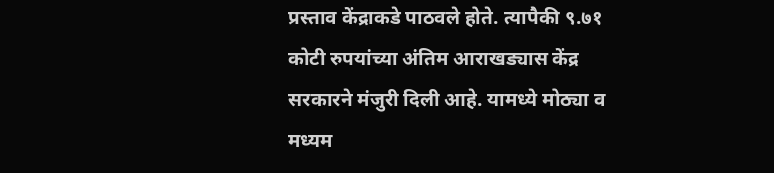प्रस्ताव केंद्राकडे पाठवले होते. त्यापैकी ९.७१ कोटी रुपयांच्या अंतिम आराखड्यास केंद्र सरकारने मंजुरी दिली आहे. यामध्ये मोठ्या व मध्यम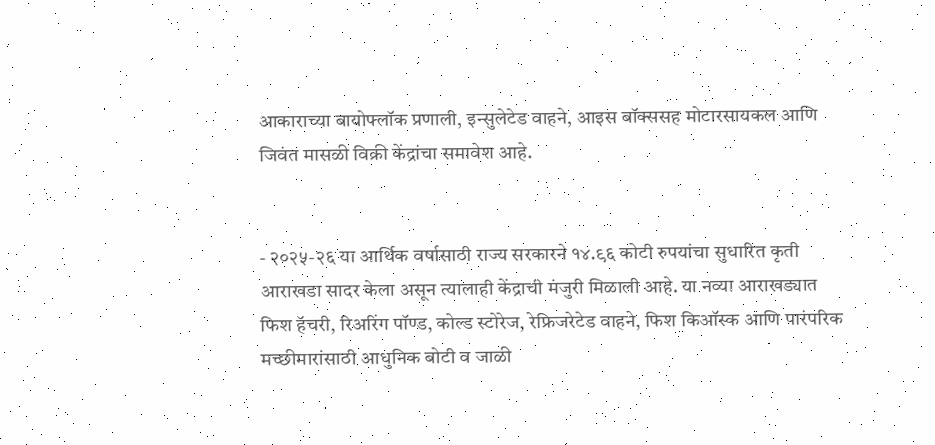आकाराच्या बायोफ्लॉक प्रणाली, इन्सुलेटेड वाहने, आइस बॉक्ससह मोटारसायकल आणि जिवंत मासळी विक्री केंद्रांचा समावेश आहे.


- २०२५-२६ या आर्थिक वर्षासाठी राज्य सरकारने १४.९६ कोटी रुपयांचा सुधारित कृती आराखडा सादर केला असून त्यालाही केंद्राची मंजुरी मिळाली आहे. या नव्या आराखड्यात फिश हॅचरी, रिअरिंग पॉण्ड, कोल्ड स्टोरेज, रेफ्रिजरेटेड वाहने, फिश किऑस्क आणि पारंपरिक मच्छीमारांसाठी आधुनिक बोटी व जाळी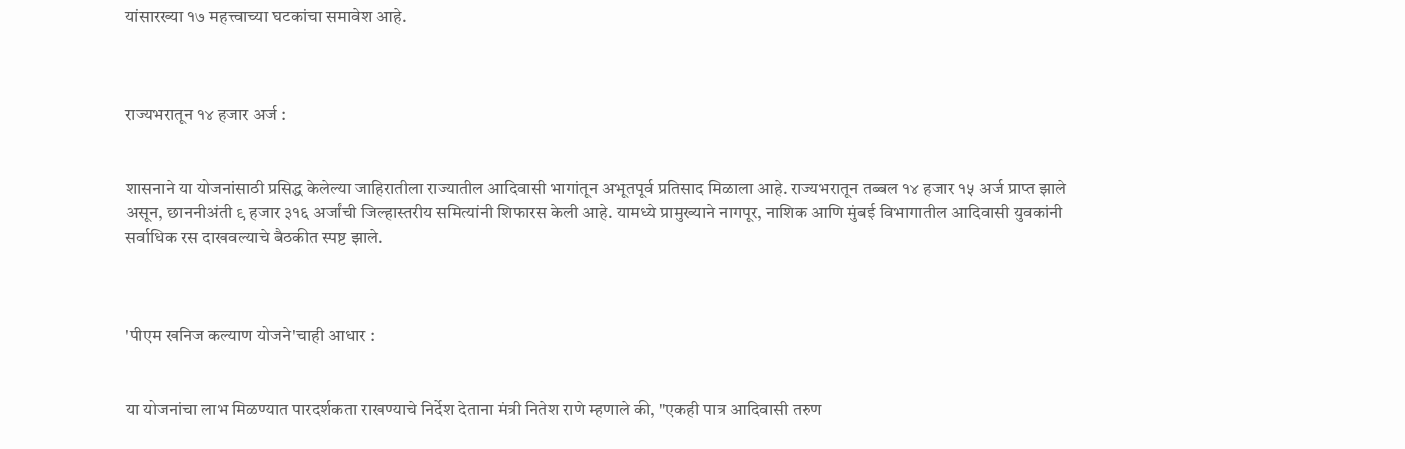यांसारख्या १७ महत्त्वाच्या घटकांचा समावेश आहे.



राज्यभरातून १४ हजार अर्ज :


शासनाने या योजनांसाठी प्रसिद्ध केलेल्या जाहिरातीला राज्यातील आदिवासी भागांतून अभूतपूर्व प्रतिसाद मिळाला आहे. राज्यभरातून तब्बल १४ हजार १५ अर्ज प्राप्त झाले असून, छाननीअंती ९ हजार ३१६ अर्जांची जिल्हास्तरीय समित्यांनी शिफारस केली आहे. यामध्ये प्रामुख्याने नागपूर, नाशिक आणि मुंबई विभागातील आदिवासी युवकांनी सर्वाधिक रस दाखवल्याचे बैठकीत स्पष्ट झाले.



'पीएम खनिज कल्याण योजने'चाही आधार :


या योजनांचा लाभ मिळण्यात पारदर्शकता राखण्याचे निर्देश देताना मंत्री नितेश राणे म्हणाले की, "एकही पात्र आदिवासी तरुण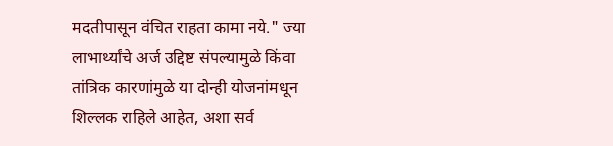मदतीपासून वंचित राहता कामा नये." ज्या लाभार्थ्यांचे अर्ज उद्दिष्ट संपल्यामुळे किंवा तांत्रिक कारणांमुळे या दोन्ही योजनांमधून शिल्लक राहिले आहेत, अशा सर्व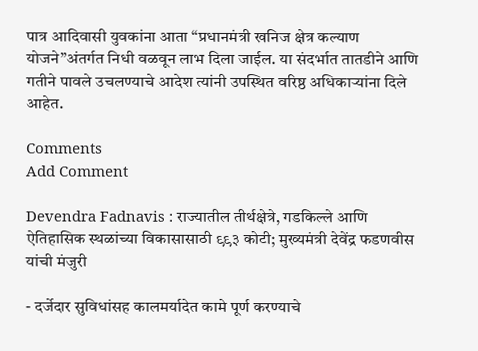पात्र आदिवासी युवकांना आता “प्रधानमंत्री खनिज क्षेत्र कल्याण योजने”अंतर्गत निधी वळवून लाभ दिला जाईल. या संदर्भात तातडीने आणि गतीने पावले उचलण्याचे आदेश त्यांनी उपस्थित वरिष्ठ अधिकाऱ्यांना दिले आहेत.

Comments
Add Comment

Devendra Fadnavis : राज्यातील तीर्थक्षेत्रे, गडकिल्ले आणि ऐतिहासिक स्थळांच्या विकासासाठी ९९३ कोटी; मुख्यमंत्री देवेंद्र फडणवीस यांची मंजुरी

- दर्जेदार सुविधांसह कालमर्यादेत कामे पूर्ण करण्याचे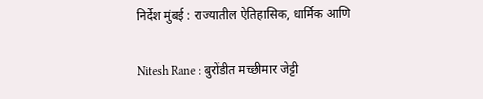निर्देश मुंबई : राज्यातील ऐतिहासिक, धार्मिक आणि

Nitesh Rane : बुरोंडीत मच्छीमार जेट्टी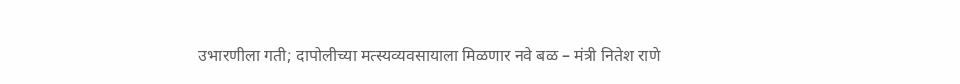उभारणीला गती; दापोलीच्या मत्स्यव्यवसायाला मिळणार नवे बळ – मंत्री नितेश राणे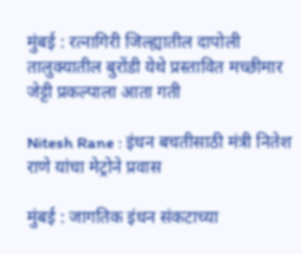मुंबई : रत्नागिरी जिल्ह्यातील दापोली तालुक्यातील बुरोंडी येथे प्रस्तावित मच्छीमार जेट्टी प्रकल्पाला आता गती

Nitesh Rane : इंधन बचतीसाठी मंत्री नितेश राणे यांचा मेट्रोने प्रवास

मुंबई : जागतिक इंधन संकटाच्या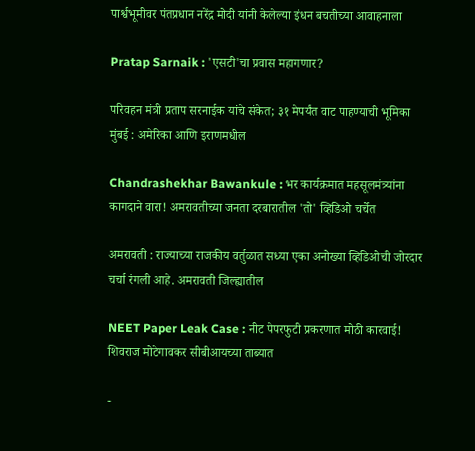पार्श्वभूमीवर पंतप्रधान नरेंद्र मोदी यांनी केलेल्या इंधन बचतीच्या आवाहनाला

Pratap Sarnaik : 'एसटी'चा प्रवास महागणार?

परिवहन मंत्री प्रताप सरनाईक यांचे संकेत; ३१ मेपर्यंत वाट पाहण्याची भूमिका मुंबई : अमेरिका आणि इराणमधील

Chandrashekhar Bawankule : भर कार्यक्रमात महसूलमंत्र्यांना कागदाने वारा! अमरावतीच्या जनता दरबारातील 'तो' व्हिडिओ चर्चेत

अमरावती : राज्याच्या राजकीय वर्तुळात सध्या एका अनोख्या व्हिडिओची जोरदार चर्चा रंगली आहे. अमरावती जिल्ह्यातील

NEET Paper Leak Case : नीट पेपरफुटी प्रकरणात मोठी कारवाई! शिवराज मोटेगावकर सीबीआयच्या ताब्यात

-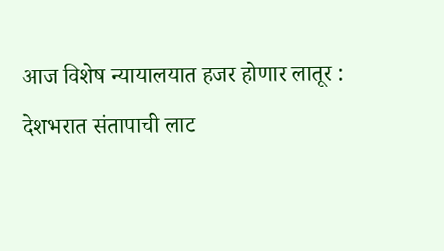आज विशेष न्यायालयात हजर होणार लातूर : देशभरात संतापाची लाट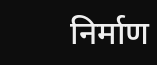निर्माण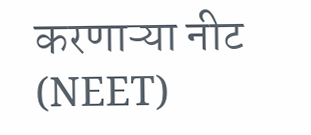करणाऱ्या नीट (NEET)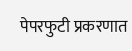पेपरफुटी प्रकरणात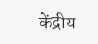केंद्रीय